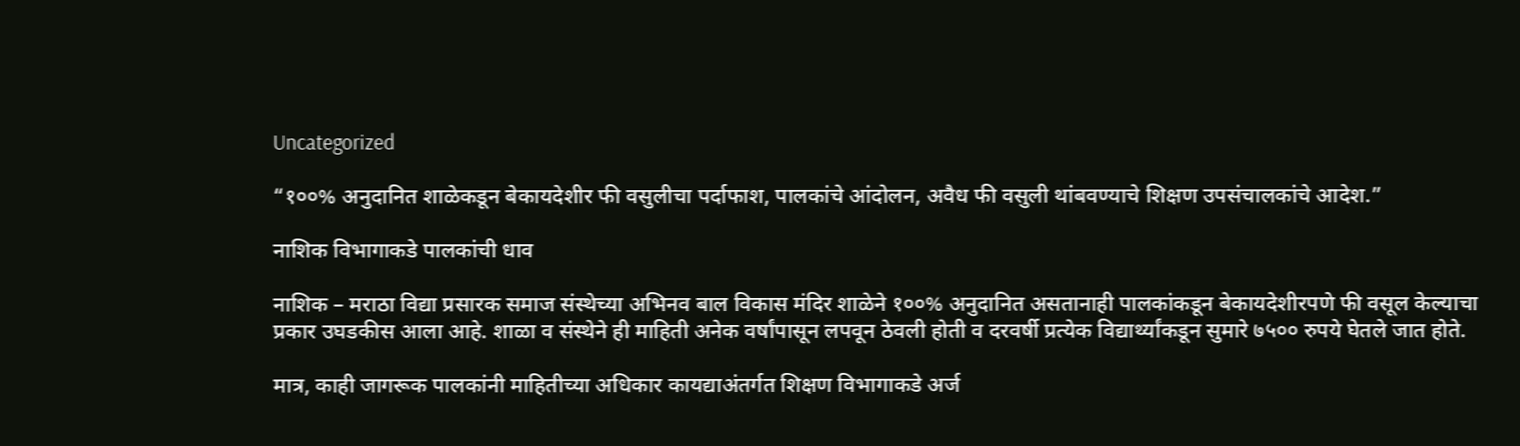Uncategorized

“१००% अनुदानित शाळेकडून बेकायदेशीर फी वसुलीचा पर्दाफाश, पालकांचे आंदोलन, अवैध फी वसुली थांबवण्याचे शिक्षण उपसंचालकांचे आदेश.”

नाशिक विभागाकडे पालकांची धाव

नाशिक – मराठा विद्या प्रसारक समाज संस्थेच्या अभिनव बाल विकास मंदिर शाळेने १००% अनुदानित असतानाही पालकांकडून बेकायदेशीरपणे फी वसूल केल्याचा प्रकार उघडकीस आला आहे. शाळा व संस्थेने ही माहिती अनेक वर्षांपासून लपवून ठेवली होती व दरवर्षी प्रत्येक विद्यार्थ्यांकडून सुमारे ७५०० रुपये घेतले जात होते.

मात्र, काही जागरूक पालकांनी माहितीच्या अधिकार कायद्याअंतर्गत शिक्षण विभागाकडे अर्ज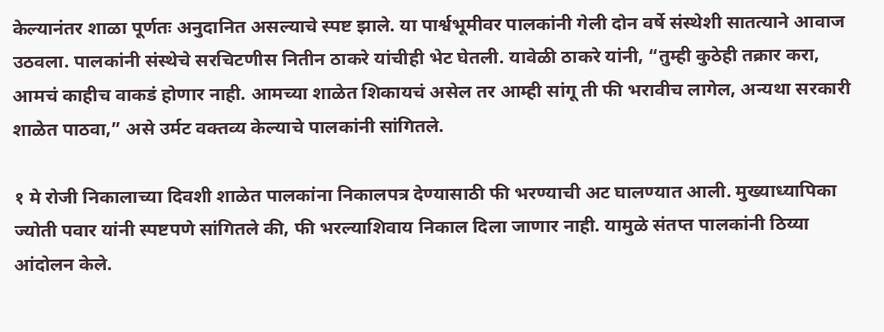केल्यानंतर शाळा पूर्णतः अनुदानित असल्याचे स्पष्ट झाले. या पार्श्वभूमीवर पालकांनी गेली दोन वर्षे संस्थेशी सातत्याने आवाज उठवला. पालकांनी संस्थेचे सरचिटणीस नितीन ठाकरे यांचीही भेट घेतली. यावेळी ठाकरे यांनी, “तुम्ही कुठेही तक्रार करा, आमचं काहीच वाकडं होणार नाही. आमच्या शाळेत शिकायचं असेल तर आम्ही सांगू ती फी भरावीच लागेल, अन्यथा सरकारी शाळेत पाठवा,” असे उर्मट वक्तव्य केल्याचे पालकांनी सांगितले.

१ मे रोजी निकालाच्या दिवशी शाळेत पालकांना निकालपत्र देण्यासाठी फी भरण्याची अट घालण्यात आली. मुख्याध्यापिका ज्योती पवार यांनी स्पष्टपणे सांगितले की, फी भरल्याशिवाय निकाल दिला जाणार नाही. यामुळे संतप्त पालकांनी ठिय्या आंदोलन केले.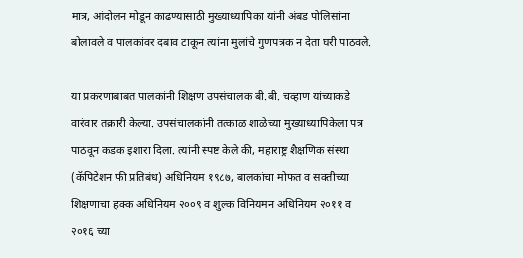मात्र, आंदोलन मोडून काढण्यासाठी मुख्याध्यापिका यांनी अंबड पोलिसांना बोलावले व पालकांवर दबाव टाकून त्यांना मुलांचे गुणपत्रक न देता घरी पाठवले.

या प्रकरणाबाबत पालकांनी शिक्षण उपसंचालक बी.बी. चव्हाण यांच्याकडे वारंवार तक्रारी केल्या. उपसंचालकांनी तत्काळ शाळेच्या मुख्याध्यापिकेला पत्र पाठवून कडक इशारा दिला. त्यांनी स्पष्ट केले की, महाराष्ट्र शैक्षणिक संस्था (कॅपिटेशन फी प्रतिबंध) अधिनियम १९८७, बालकांचा मोफत व सक्तीच्या शिक्षणाचा हक्क अधिनियम २००९ व शुल्क विनियमन अधिनियम २०११ व २०१६ च्या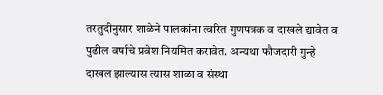तरतुदीनुसार शाळेने पालकांना त्वरित गुणपत्रक व दाखले द्यावेत व पुढील वर्षाचे प्रवेश नियमित करावेत. अन्यथा फौजदारी गुन्हे दाखल झाल्यास त्यास शाळा व संस्था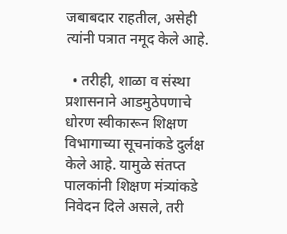जबाबदार राहतील, असेही त्यांनी पत्रात नमूद केले आहे.

  • तरीही, शाळा व संस्था प्रशासनाने आडमुठेपणाचे धोरण स्वीकारून शिक्षण विभागाच्या सूचनांकडे दुर्लक्ष केले आहे. यामुळे संतप्त पालकांनी शिक्षण मंत्र्यांकडे निवेदन दिले असले, तरी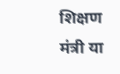शिक्षण मंत्री या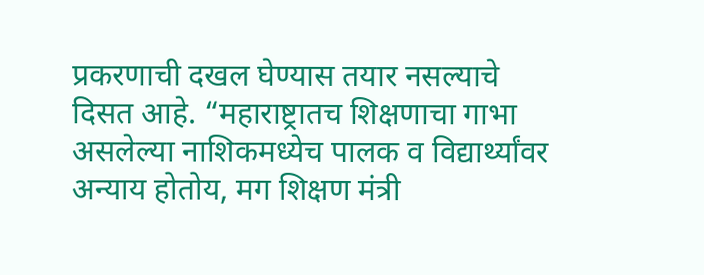प्रकरणाची दखल घेण्यास तयार नसल्याचे दिसत आहे. “महाराष्ट्रातच शिक्षणाचा गाभा असलेल्या नाशिकमध्येच पालक व विद्यार्थ्यांवर अन्याय होतोय, मग शिक्षण मंत्री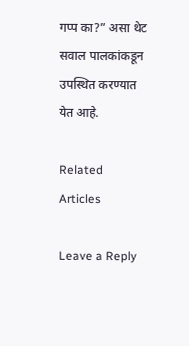गप्प का?” असा थेट सवाल पालकांकडून उपस्थित करण्यात येत आहे.

Related Articles

Leave a Reply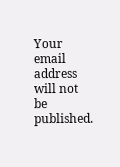Your email address will not be published.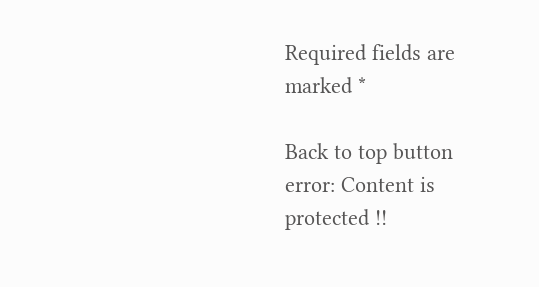Required fields are marked *

Back to top button
error: Content is protected !!